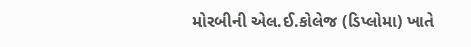મોરબીની એલ.ઈ.કોલેજ (ડિપ્લોમા) ખાતે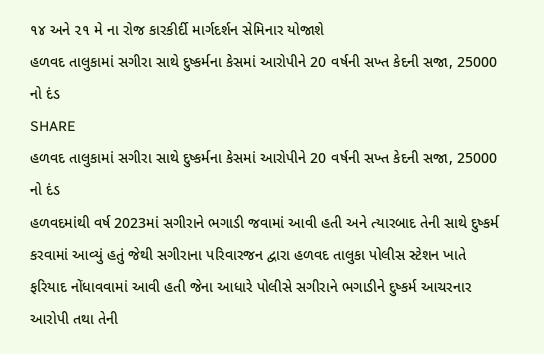૧૪ અને ૨૧ મે ના રોજ કારકીર્દી માર્ગદર્શન સેમિનાર યોજાશે
હળવદ તાલુકામાં સગીરા સાથે દુષ્કર્મના કેસમાં આરોપીને 20 વર્ષની સખ્ત કેદની સજા, 25000 નો દંડ
SHARE
હળવદ તાલુકામાં સગીરા સાથે દુષ્કર્મના કેસમાં આરોપીને 20 વર્ષની સખ્ત કેદની સજા, 25000 નો દંડ
હળવદમાંથી વર્ષ 2023માં સગીરાને ભગાડી જવામાં આવી હતી અને ત્યારબાદ તેની સાથે દુષ્કર્મ કરવામાં આવ્યું હતું જેથી સગીરાના પરિવારજન દ્વારા હળવદ તાલુકા પોલીસ સ્ટેશન ખાતે ફરિયાદ નોંધાવવામાં આવી હતી જેના આધારે પોલીસે સગીરાને ભગાડીને દુષ્કર્મ આચરનાર આરોપી તથા તેની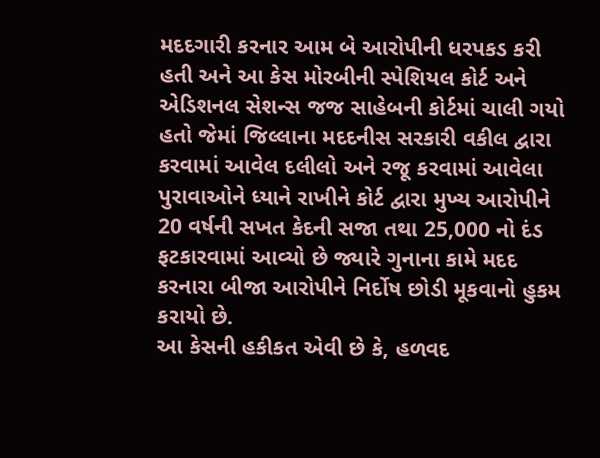મદદગારી કરનાર આમ બે આરોપીની ધરપકડ કરી હતી અને આ કેસ મોરબીની સ્પેશિયલ કોર્ટ અને એડિશનલ સેશન્સ જજ સાહેબની કોર્ટમાં ચાલી ગયો હતો જેમાં જિલ્લાના મદદનીસ સરકારી વકીલ દ્વારા કરવામાં આવેલ દલીલો અને રજૂ કરવામાં આવેલા પુરાવાઓને ધ્યાને રાખીને કોર્ટ દ્વારા મુખ્ય આરોપીને 20 વર્ષની સખત કેદની સજા તથા 25,000 નો દંડ ફટકારવામાં આવ્યો છે જ્યારે ગુનાના કામે મદદ કરનારા બીજા આરોપીને નિર્દોષ છોડી મૂકવાનો હુકમ કરાયો છે.
આ કેસની હકીકત એવી છે કે, હળવદ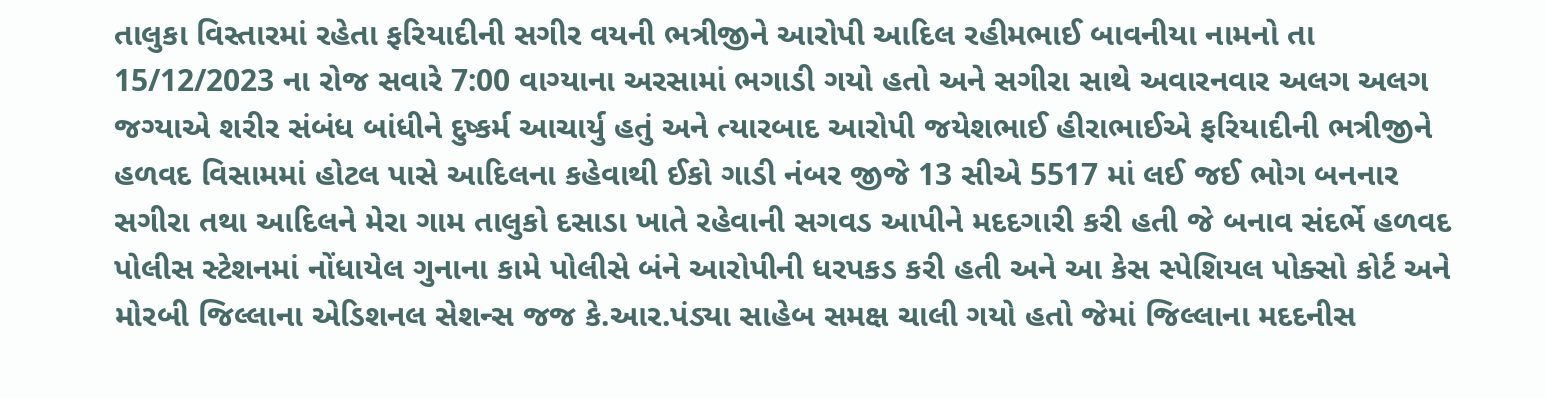તાલુકા વિસ્તારમાં રહેતા ફરિયાદીની સગીર વયની ભત્રીજીને આરોપી આદિલ રહીમભાઈ બાવનીયા નામનો તા 15/12/2023 ના રોજ સવારે 7:00 વાગ્યાના અરસામાં ભગાડી ગયો હતો અને સગીરા સાથે અવારનવાર અલગ અલગ જગ્યાએ શરીર સંબંધ બાંધીને દુષ્કર્મ આચાર્યુ હતું અને ત્યારબાદ આરોપી જયેશભાઈ હીરાભાઈએ ફરિયાદીની ભત્રીજીને હળવદ વિસામમાં હોટલ પાસે આદિલના કહેવાથી ઈકો ગાડી નંબર જીજે 13 સીએ 5517 માં લઈ જઈ ભોગ બનનાર સગીરા તથા આદિલને મેરા ગામ તાલુકો દસાડા ખાતે રહેવાની સગવડ આપીને મદદગારી કરી હતી જે બનાવ સંદર્ભે હળવદ પોલીસ સ્ટેશનમાં નોંધાયેલ ગુનાના કામે પોલીસે બંને આરોપીની ધરપકડ કરી હતી અને આ કેસ સ્પેશિયલ પોક્સો કોર્ટ અને મોરબી જિલ્લાના એડિશનલ સેશન્સ જજ કે.આર.પંડ્યા સાહેબ સમક્ષ ચાલી ગયો હતો જેમાં જિલ્લાના મદદનીસ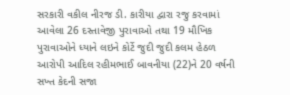સરકારી વકીલ નીરજ ડી. કારીયા દ્વારા રજુ કરવામાં આવેલા 26 દસ્તાવેજી પુરાવાઓ તથા 19 મૌખિક પુરાવાઓને ધ્યાને લઇને કોર્ટે જુદી જુદી કલમ હેઠળ આરોપી આદિલ રહીમભાઈ બાવનીયા (22)ને 20 વર્ષની સખ્ત કેદની સજા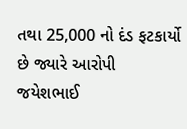તથા 25,000 નો દંડ ફટકાર્યો છે જ્યારે આરોપી જયેશભાઈ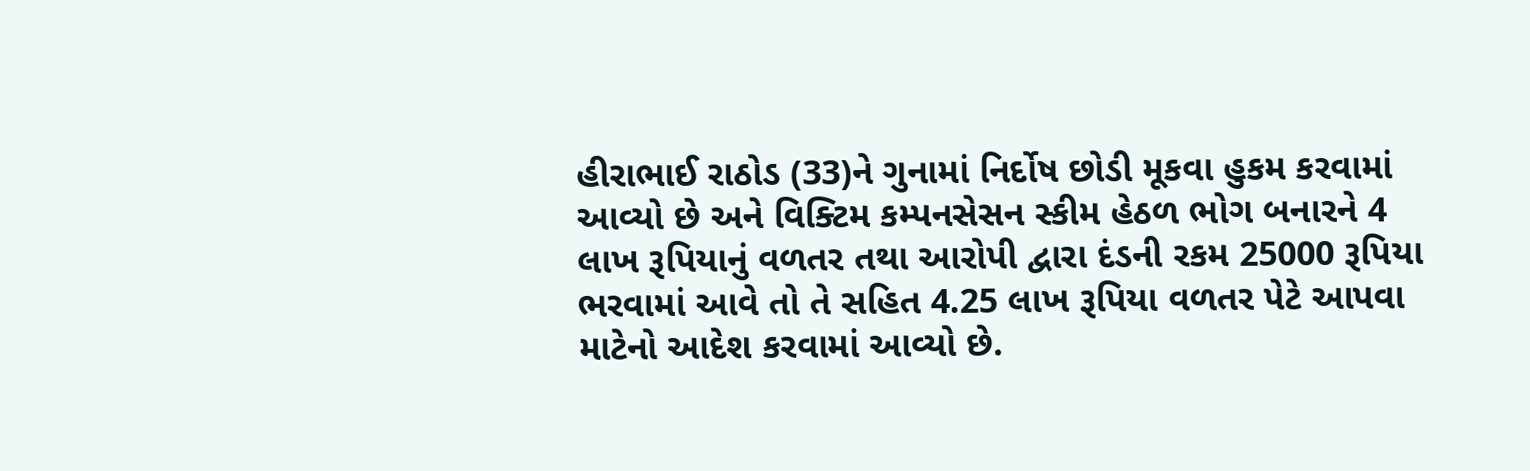હીરાભાઈ રાઠોડ (33)ને ગુનામાં નિર્દોષ છોડી મૂકવા હુકમ કરવામાં આવ્યો છે અને વિક્ટિમ કમ્પનસેસન સ્કીમ હેઠળ ભોગ બનારને 4 લાખ રૂપિયાનું વળતર તથા આરોપી દ્વારા દંડની રકમ 25000 રૂપિયા ભરવામાં આવે તો તે સહિત 4.25 લાખ રૂપિયા વળતર પેટે આપવા માટેનો આદેશ કરવામાં આવ્યો છે.